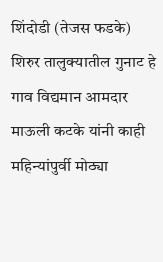शिंदोडी (तेजस फडके) शिरुर तालुक्यातील गुनाट हे गाव विद्यमान आमदार माऊली कटके यांनी काही महिन्यांपुर्वी मोठ्या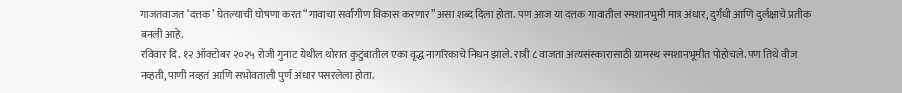गाजतवाजत ‘दत्तक’ घेतल्याची घोषणा करत “गावाचा सर्वांगीण विकास करणार” असा शब्द दिला होता. पण आज या दत्तक गावातील स्मशानभुमी मात्र अंधार, दुर्गंधी आणि दुर्लक्षाचे प्रतीक बनली आहे.
रविवार दि. १२ ऑक्टोबर २०२५ रोजी गुनाट येथील थोरात कुटुंबातील एका वृद्ध नागरिकाचे निधन झाले. रात्री ८ वाजता अंत्यसंस्कारासाठी ग्रामस्थ स्मशानभूमीत पोहोचले. पण तिथे वीज नव्हती, पाणी नव्हतं आणि सभोवताली पुर्ण अंधार पसरलेला होता.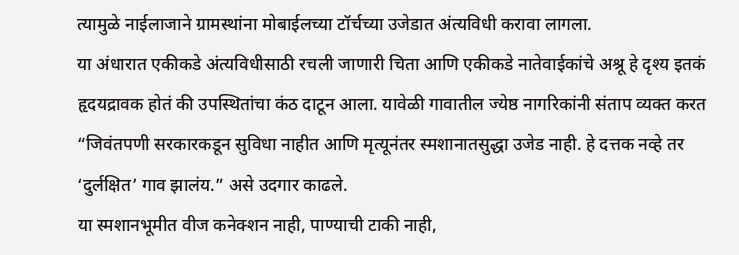त्यामुळे नाईलाजाने ग्रामस्थांना मोबाईलच्या टॉर्चच्या उजेडात अंत्यविधी करावा लागला.
या अंधारात एकीकडे अंत्यविधीसाठी रचली जाणारी चिता आणि एकीकडे नातेवाईकांचे अश्रू हे दृश्य इतकं हृदयद्रावक होतं की उपस्थितांचा कंठ दाटून आला. यावेळी गावातील ज्येष्ठ नागरिकांनी संताप व्यक्त करत “जिवंतपणी सरकारकडून सुविधा नाहीत आणि मृत्यूनंतर स्मशानातसुद्धा उजेड नाही. हे दत्तक नव्हे तर ‘दुर्लक्षित’ गाव झालंय.” असे उदगार काढले.
या स्मशानभूमीत वीज कनेक्शन नाही, पाण्याची टाकी नाही,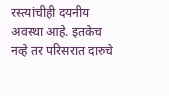रस्त्यांचीही दयनीय अवस्था आहे. इतकेच नव्हे तर परिसरात दारुचे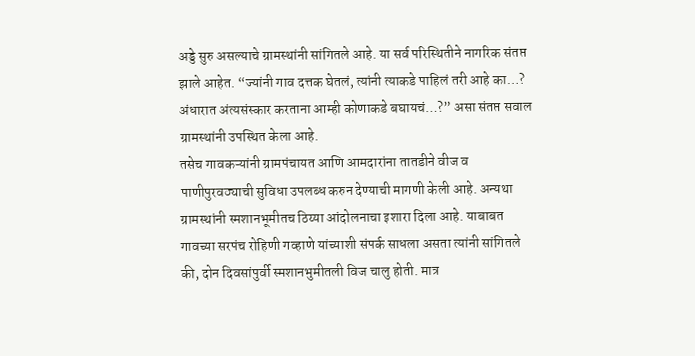अड्डे सुरु असल्याचे ग्रामस्थांनी सांगितले आहे. या सर्व परिस्थितीने नागरिक संतप्त झाले आहेत. “ज्यांनी गाव दत्तक घेतलं, त्यांनी त्याकडे पाहिलं तरी आहे का…? अंधारात अंत्यसंस्कार करताना आम्ही कोणाकडे बघायचं…?” असा संतप्त सवाल ग्रामस्थांनी उपस्थित केला आहे.
तसेच गावकऱ्यांनी ग्रामपंचायत आणि आमदारांना तातडीने वीज व पाणीपुरवठ्याची सुविधा उपलब्ध करुन देण्याची मागणी केली आहे. अन्यथा ग्रामस्थांनी स्मशानभूमीतच ठिय्या आंदोलनाचा इशारा दिला आहे. याबाबत गावच्या सरपंच रोहिणी गव्हाणे यांच्याशी संपर्क साधला असता त्यांनी सांगितले की, दोन दिवसांपुर्वी स्मशानभुमीतली विज चालु होती. मात्र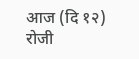आज (दि १२) रोजी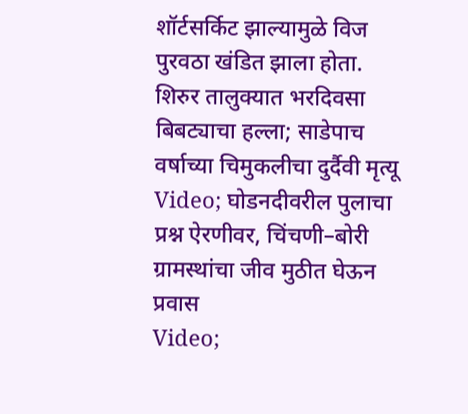शॉर्टसर्किट झाल्यामुळे विज पुरवठा खंडित झाला होता.
शिरुर तालुक्यात भरदिवसा बिबट्याचा हल्ला; साडेपाच वर्षाच्या चिमुकलीचा दुर्दैवी मृत्यू
Video; घोडनदीवरील पुलाचा प्रश्न ऐरणीवर, चिंचणी–बोरी ग्रामस्थांचा जीव मुठीत घेऊन प्रवास
Video;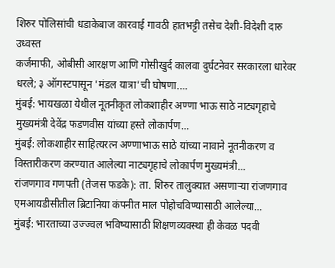शिरुर पोलिसांची धडाकेबाज कारवाई गावठी हातभट्टी तसेच देशी-विदेशी दारु उध्वस्त
कर्जमाफी, ओबीसी आरक्षण आणि गोसीखुर्द कालवा दुर्घटनेवर सरकारला धारेवर धरले; ३ ऑगस्टपासून 'मंडल यात्रा'ची घोषणा.…
मुंबई: भायखळा येथील नूतनीकृत लोकशाहीर अण्णा भाऊ साठे नाट्यगृहाचे मुख्यमंत्री देवेंद्र फडणवीस यांच्या हस्ते लोकार्पण…
मुंबई: लोकशाहीर साहित्यरत्न अण्णाभाऊ साठे यांच्या नावाने नूतनीकरण व विस्तारीकरण करण्यात आलेल्या नाट्यगृहाचे लोकार्पण मुख्यमंत्री…
रांजणगाव गणपती (तेजस फडके): ता. शिरुर तालुक्यात असणाऱ्या रांजणगाव एमआयडीसीतील ब्रिटानिया कंपनीत माल पोहोचविण्यासाठी आलेल्या…
मुंबई: भारताच्या उज्ज्वल भविष्यासाठी शिक्षणव्यवस्था ही केवळ पदवी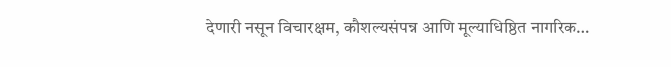देणारी नसून विचारक्षम, कौशल्यसंपन्न आणि मूल्याधिष्ठित नागरिक…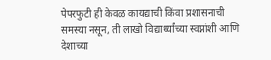पेपरफुटी ही केवळ कायद्याची किंवा प्रशासनाची समस्या नसून, ती लाखो विद्यार्थ्यांच्या स्वप्नांशी आणि देशाच्या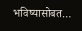भविष्यासोबत…